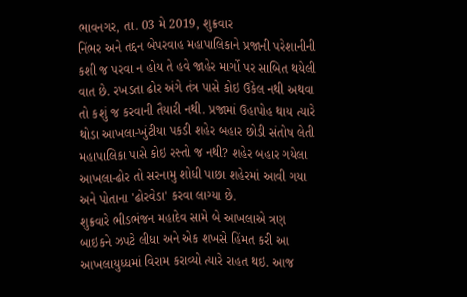ભાવનગર, તા. 03 મે 2019, શુક્રવાર
નિંભર અને તદ્દન બેપરવાહ મહાપાલિકાને પ્રજાની પરેશાનીની કશી જ પરવા ન હોય તે હવે જાહેર માર્ગો પર સાબિત થયેલી વાત છે. રખડતા ઢોર અંગે તંત્ર પાસે કોઇ ઉકેલ નથી અથવા તો કશું જ કરવાની તૈયારી નથી. પ્રજામાં ઉહાપોહ થાય ત્યારે થોડા આખલા-ખુંટીયા પકડી શહેર બહાર છોડી સંતોષ લેતી મહાપાલિકા પાસે કોઇ રસ્તો જ નથી? શહેર બહાર ગયેલા આખલા-ઢોર તો સરનામુ શોધી પાછા શહેરમાં આવી ગયા અને પોતાના 'ઢોરવેડા' કરવા લાગ્યા છે.
શુક્રવારે ભીડભંજન મહાદેવ સામે બે આખલાએ ત્રણ બાઇકને ઝપટે લીધા અને એક શખસે હિંમત કરી આ આખલાયુધ્ધમાં વિરામ કરાવ્યો ત્યારે રાહત થઇ. આજ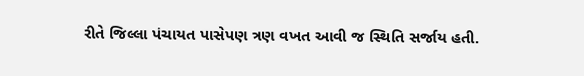રીતે જિલ્લા પંચાયત પાસેપણ ત્રણ વખત આવી જ સ્થિતિ સર્જાય હતી.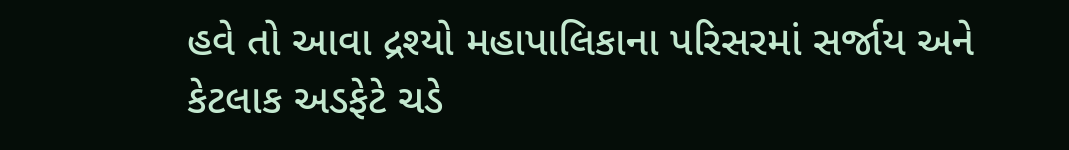હવે તો આવા દ્રશ્યો મહાપાલિકાના પરિસરમાં સર્જાય અને કેટલાક અડફેટે ચડે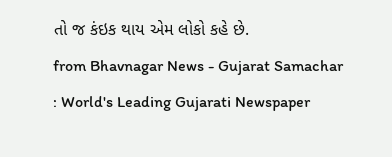તો જ કંઇક થાય એમ લોકો કહે છે.
from Bhavnagar News - Gujarat Samachar : World's Leading Gujarati Newspaper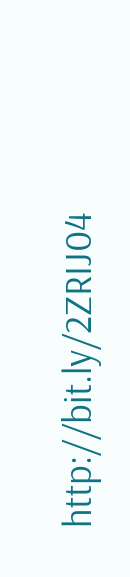http://bit.ly/2ZRIJ04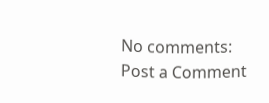No comments:
Post a Comment